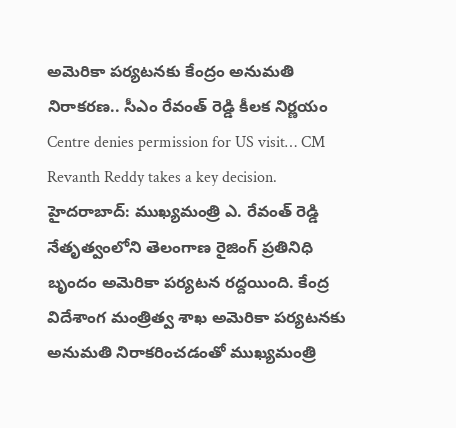అమెరికా పర్యటనకు కేంద్రం అనుమతి నిరాకరణ.. సీఎం రేవంత్ రెడ్డి కీలక నిర్ణయం
Centre denies permission for US visit… CM Revanth Reddy takes a key decision.
హైదరాబాద్: ముఖ్యమంత్రి ఎ. రేవంత్ రెడ్డి నేతృత్వంలోని తెలంగాణ రైజింగ్ ప్రతినిధి బృందం అమెరికా పర్యటన రద్దయింది. కేంద్ర విదేశాంగ మంత్రిత్వ శాఖ అమెరికా పర్యటనకు అనుమతి నిరాకరించడంతో ముఖ్యమంత్రి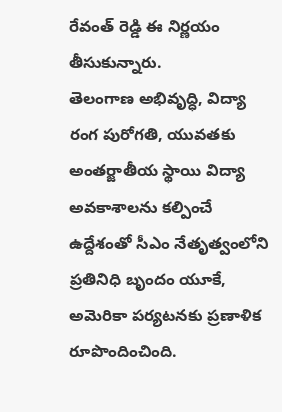రేవంత్ రెడ్డి ఈ నిర్ణయం తీసుకున్నారు.
తెలంగాణ అభివృద్ధి, విద్యా రంగ పురోగతి, యువతకు అంతర్జాతీయ స్థాయి విద్యా అవకాశాలను కల్పించే ఉద్దేశంతో సీఎం నేతృత్వంలోని ప్రతినిధి బృందం యూకే, అమెరికా పర్యటనకు ప్రణాళిక రూపొందించింది.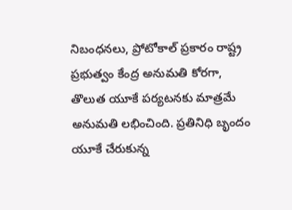నిబంధనలు, ప్రోటోకాల్ ప్రకారం రాష్ట్ర ప్రభుత్వం కేంద్ర అనుమతి కోరగా, తొలుత యూకే పర్యటనకు మాత్రమే అనుమతి లభించింది. ప్రతినిధి బృందం యూకే చేరుకున్న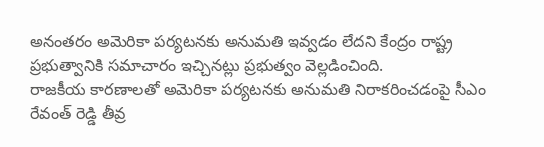అనంతరం అమెరికా పర్యటనకు అనుమతి ఇవ్వడం లేదని కేంద్రం రాష్ట్ర ప్రభుత్వానికి సమాచారం ఇచ్చినట్లు ప్రభుత్వం వెల్లడించింది.
రాజకీయ కారణాలతో అమెరికా పర్యటనకు అనుమతి నిరాకరించడంపై సీఎం రేవంత్ రెడ్డి తీవ్ర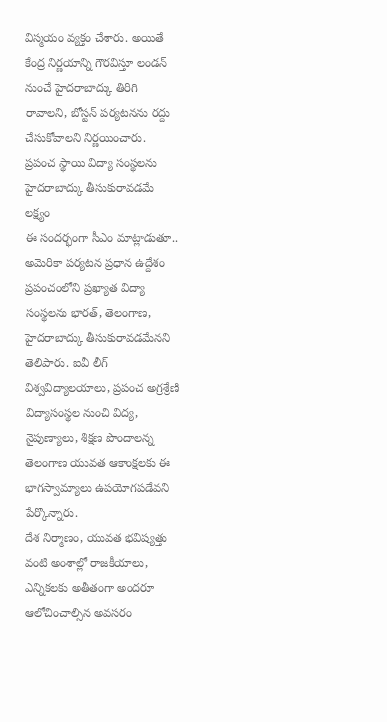విస్మయం వ్యక్తం చేశారు. అయితే కేంద్ర నిర్ణయాన్ని గౌరవిస్తూ లండన్ నుంచే హైదరాబాద్కు తిరిగి రావాలని, బోస్టన్ పర్యటనను రద్దు చేసుకోవాలని నిర్ణయించారు.
ప్రపంచ స్థాయి విద్యా సంస్థలను హైదరాబాద్కు తీసుకురావడమే లక్ష్యం
ఈ సందర్భంగా సీఎం మాట్లాడుతూ.. అమెరికా పర్యటన ప్రధాన ఉద్దేశం ప్రపంచంలోని ప్రఖ్యాత విద్యా సంస్థలను భారత్, తెలంగాణ, హైదరాబాద్కు తీసుకురావడమేనని తెలిపారు. ఐవీ లీగ్ విశ్వవిద్యాలయాలు, ప్రపంచ అగ్రశ్రేణి విద్యాసంస్థల నుంచి విద్య, నైపుణ్యాలు, శిక్షణ పొందాలన్న తెలంగాణ యువత ఆకాంక్షలకు ఈ భాగస్వామ్యాలు ఉపయోగపడేవని పేర్కొన్నారు.
దేశ నిర్మాణం, యువత భవిష్యత్తు వంటి అంశాల్లో రాజకీయాలు, ఎన్నికలకు అతీతంగా అందరూ ఆలోచించాల్సిన అవసరం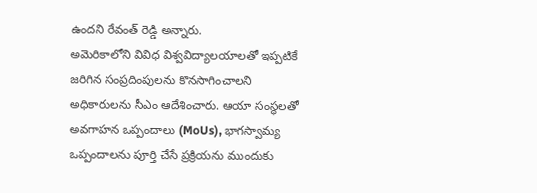ఉందని రేవంత్ రెడ్డి అన్నారు.
అమెరికాలోని వివిధ విశ్వవిద్యాలయాలతో ఇప్పటికే జరిగిన సంప్రదింపులను కొనసాగించాలని అధికారులను సీఎం ఆదేశించారు. ఆయా సంస్థలతో అవగాహన ఒప్పందాలు (MoUs), భాగస్వామ్య ఒప్పందాలను పూర్తి చేసే ప్రక్రియను ముందుకు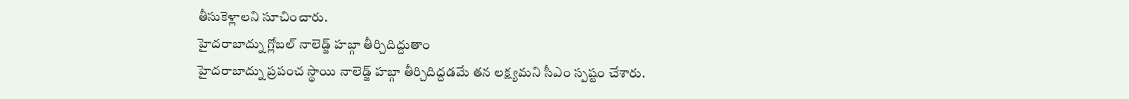తీసుకెళ్లాలని సూచించారు.
హైదరాబాద్ను గ్లోబల్ నాలెడ్జ్ హబ్గా తీర్చిదిద్దుతాం
హైదరాబాద్ను ప్రపంచ స్థాయి నాలెడ్జ్ హబ్గా తీర్చిదిద్దడమే తన లక్ష్యమని సీఎం స్పష్టం చేశారు.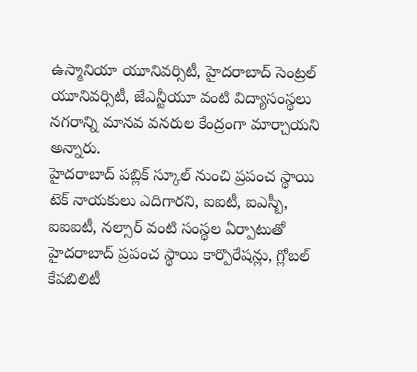ఉస్మానియా యూనివర్సిటీ, హైదరాబాద్ సెంట్రల్ యూనివర్సిటీ, జేఎన్టీయూ వంటి విద్యాసంస్థలు నగరాన్ని మానవ వనరుల కేంద్రంగా మార్చాయని అన్నారు.
హైదరాబాద్ పబ్లిక్ స్కూల్ నుంచి ప్రపంచ స్థాయి టెక్ నాయకులు ఎదిగారని, ఐఐటీ, ఐఎస్బీ, ఐఐఐటీ, నల్సార్ వంటి సంస్థల ఏర్పాటుతో హైదరాబాద్ ప్రపంచ స్థాయి కార్పొరేషన్లు, గ్లోబల్ కేపబిలిటీ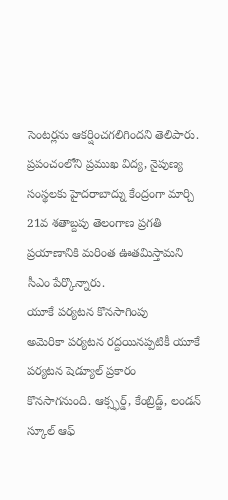సెంటర్లను ఆకర్షించగలిగిందని తెలిపారు.
ప్రపంచంలోని ప్రముఖ విద్య, నైపుణ్య సంస్థలకు హైదరాబాద్ను కేంద్రంగా మార్చి 21వ శతాబ్దపు తెలంగాణ ప్రగతి ప్రయాణానికి మరింత ఊతమిస్తామని సీఎం పేర్కొన్నారు.
యూకే పర్యటన కొనసాగింపు
అమెరికా పర్యటన రద్దయినప్పటికీ యూకే పర్యటన షెడ్యూల్ ప్రకారం కొనసాగనుంది. ఆక్స్ఫర్డ్, కేంబ్రిడ్జ్, లండన్ స్కూల్ ఆఫ్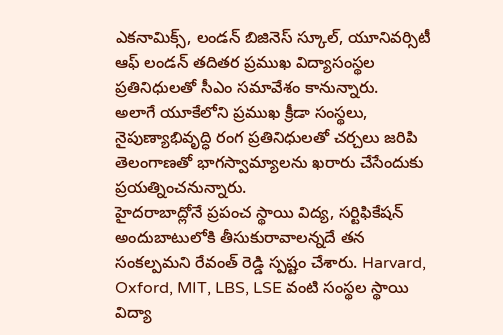ఎకనామిక్స్, లండన్ బిజినెస్ స్కూల్, యూనివర్సిటీ ఆఫ్ లండన్ తదితర ప్రముఖ విద్యాసంస్థల ప్రతినిధులతో సీఎం సమావేశం కానున్నారు.
అలాగే యూకేలోని ప్రముఖ క్రీడా సంస్థలు, నైపుణ్యాభివృద్ధి రంగ ప్రతినిధులతో చర్చలు జరిపి తెలంగాణతో భాగస్వామ్యాలను ఖరారు చేసేందుకు ప్రయత్నించనున్నారు.
హైదరాబాద్లోనే ప్రపంచ స్థాయి విద్య, సర్టిఫికేషన్ అందుబాటులోకి తీసుకురావాలన్నదే తన సంకల్పమని రేవంత్ రెడ్డి స్పష్టం చేశారు. Harvard, Oxford, MIT, LBS, LSE వంటి సంస్థల స్థాయి విద్యా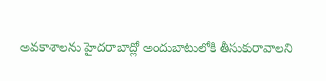అవకాశాలను హైదరాబాద్లో అందుబాటులోకి తీసుకురావాలని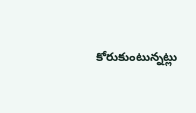కోరుకుంటున్నట్లు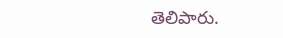తెలిపారు.